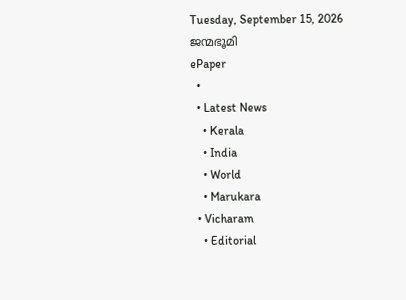Tuesday, September 15, 2026
ജന്മഭൂമി
ePaper
  •
  • Latest News
    • Kerala
    • India
    • World
    • Marukara
  • Vicharam
    • Editorial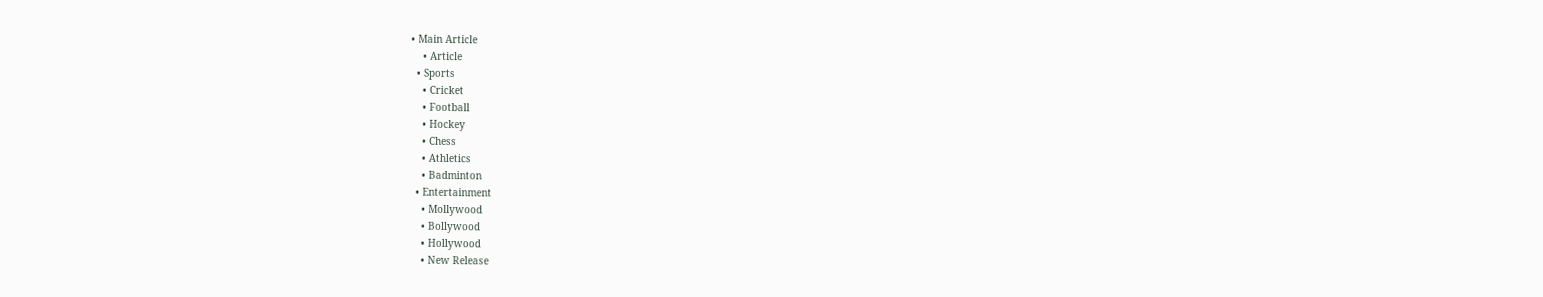• Main Article
    • Article
  • Sports
    • Cricket
    • Football
    • Hockey
    • Chess
    • Athletics
    • Badminton
  • Entertainment
    • Mollywood
    • Bollywood
    • Hollywood
    • New Release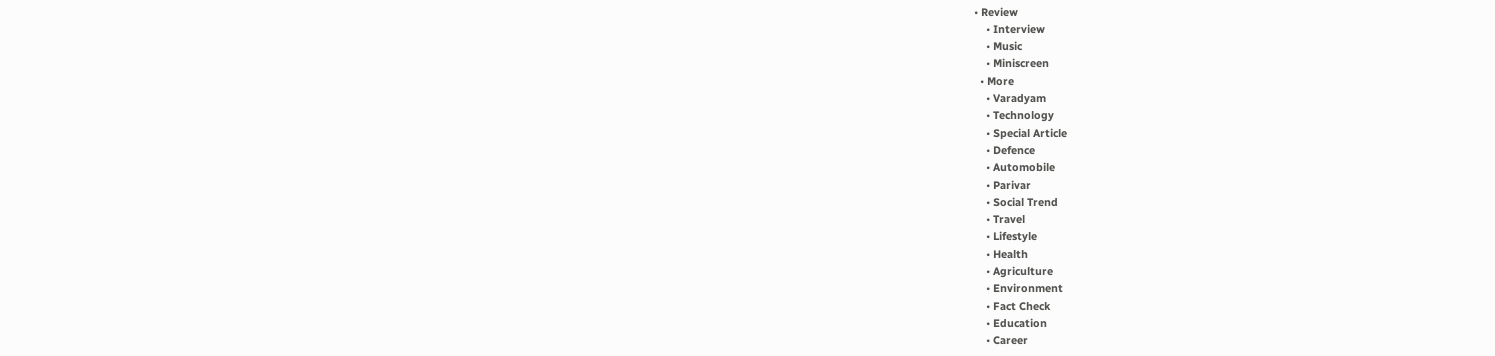• Review
    • Interview
    • Music
    • Miniscreen
  • More
    • Varadyam
    • Technology
    • Special Article
    • Defence
    • Automobile
    • Parivar
    • Social Trend
    • Travel
    • Lifestyle
    • Health
    • Agriculture
    • Environment
    • Fact Check
    • Education
    • Career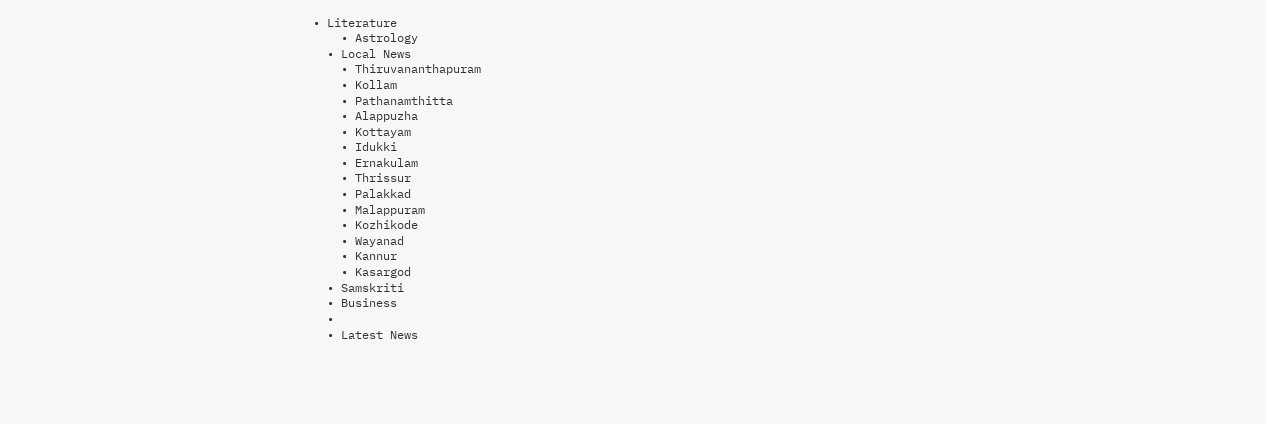• Literature
    • Astrology
  • Local News
    • Thiruvananthapuram
    • Kollam
    • Pathanamthitta
    • Alappuzha
    • Kottayam
    • Idukki
    • Ernakulam
    • Thrissur
    • Palakkad
    • Malappuram
    • Kozhikode
    • Wayanad
    • Kannur
    • Kasargod
  • Samskriti
  • Business
  •
  • Latest News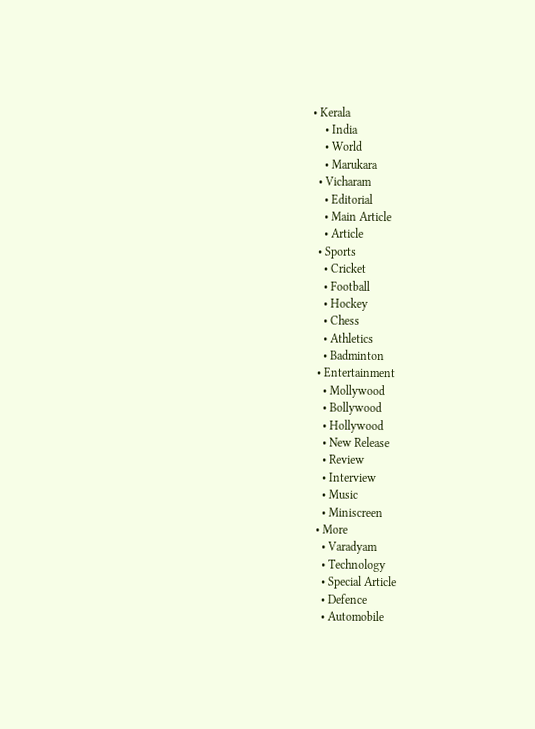• Kerala
    • India
    • World
    • Marukara
  • Vicharam
    • Editorial
    • Main Article
    • Article
  • Sports
    • Cricket
    • Football
    • Hockey
    • Chess
    • Athletics
    • Badminton
  • Entertainment
    • Mollywood
    • Bollywood
    • Hollywood
    • New Release
    • Review
    • Interview
    • Music
    • Miniscreen
  • More
    • Varadyam
    • Technology
    • Special Article
    • Defence
    • Automobile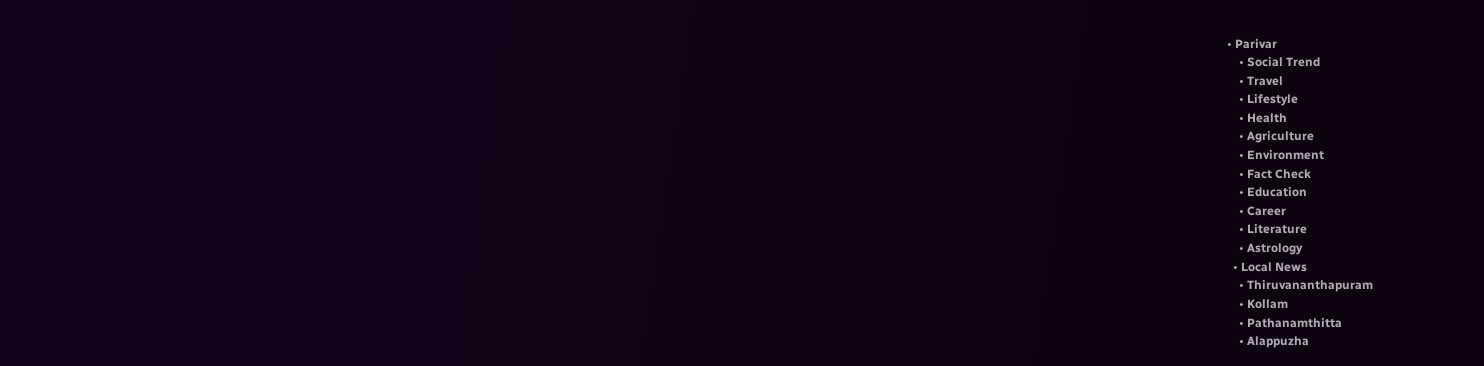• Parivar
    • Social Trend
    • Travel
    • Lifestyle
    • Health
    • Agriculture
    • Environment
    • Fact Check
    • Education
    • Career
    • Literature
    • Astrology
  • Local News
    • Thiruvananthapuram
    • Kollam
    • Pathanamthitta
    • Alappuzha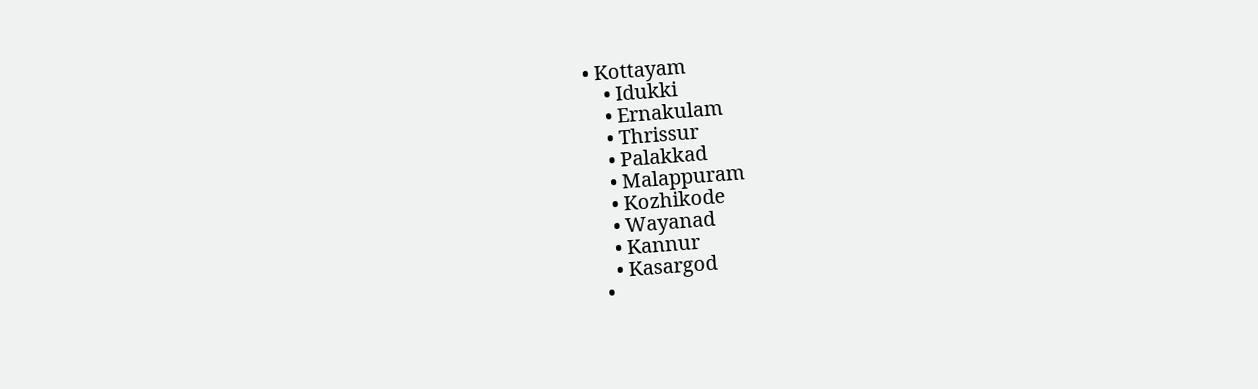• Kottayam
    • Idukki
    • Ernakulam
    • Thrissur
    • Palakkad
    • Malappuram
    • Kozhikode
    • Wayanad
    • Kannur
    • Kasargod
  •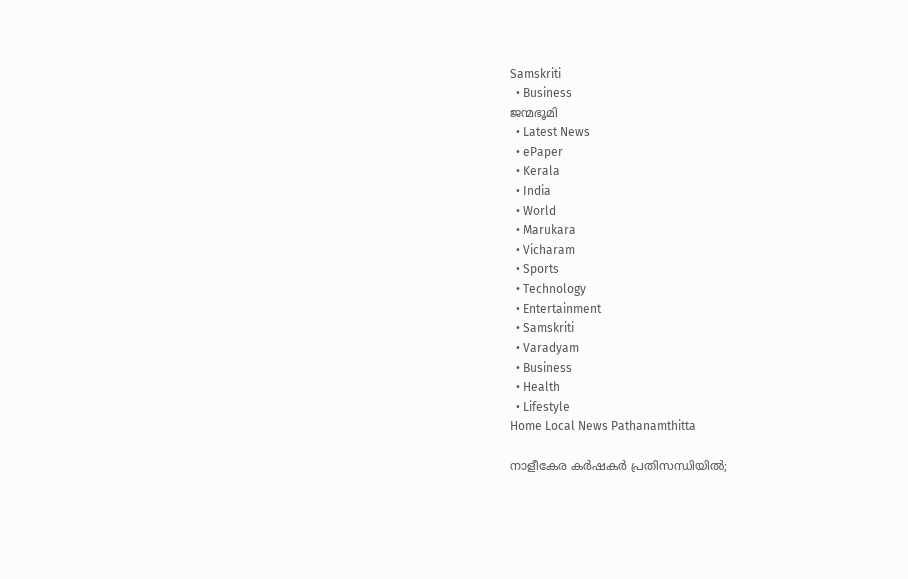Samskriti
  • Business
ജന്മഭൂമി
  • Latest News
  • ePaper
  • Kerala
  • India
  • World
  • Marukara
  • Vicharam
  • Sports
  • Technology
  • Entertainment
  • Samskriti
  • Varadyam
  • Business
  • Health
  • Lifestyle
Home Local News Pathanamthitta

നാളീകേര കര്‍ഷകര്‍ പ്രതിസന്ധിയില്‍;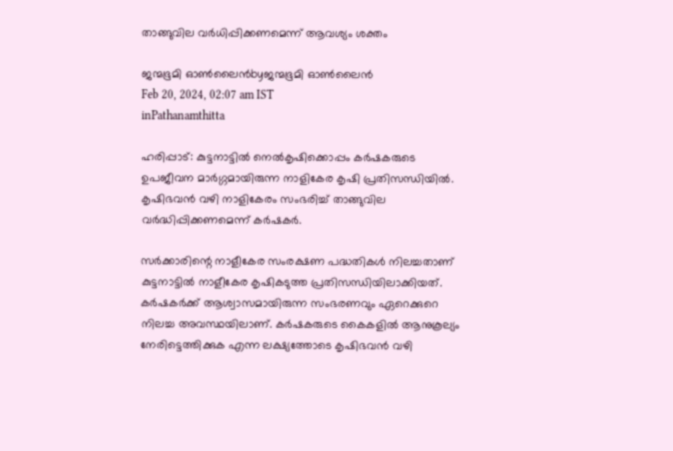താങ്ങുവില വര്‍ധിപ്പിക്കണമെന്ന് ആവശ്യം ശക്തം

ജന്മഭൂമി ഓണ്‍ലൈന്‍byജന്മഭൂമി ഓണ്‍ലൈന്‍
Feb 20, 2024, 02:07 am IST
inPathanamthitta

ഹരിപ്പാട്: കുട്ടനാട്ടില്‍ നെല്‍കൃഷിക്കൊപ്പം കര്‍ഷകരുടെ ഉപജീവന മാര്‍ഗ്ഗമായിരുന്ന നാളികേര കൃഷി പ്രതിസന്ധിയില്‍. കൃഷിഭവന്‍ വഴി നാളികേരം സംഭരിച്ച് താങ്ങുവില വര്‍ദ്ധിപ്പിക്കണമെന്ന് കര്‍ഷകര്‍.

സര്‍ക്കാരിന്റെ നാളീകേര സംരക്ഷണ പദ്ധതികള്‍ നിലച്ചതാണ് കുട്ടനാട്ടില്‍ നാളീകേര കൃഷികടുത്ത പ്രതിസന്ധിയിലാക്കിയത്. കര്‍ഷകര്‍ക്ക് ആശ്വാസമായിരുന്ന സംഭരണവും ഏറെക്കുറെ നിലച്ച അവസ്ഥയിലാണ്. കര്‍ഷകരുടെ കൈകളില്‍ ആനുകൂല്യം നേരിട്ടെത്തിക്കുക എന്ന ലക്ഷ്യത്തോടെ കൃഷിഭവന്‍ വഴി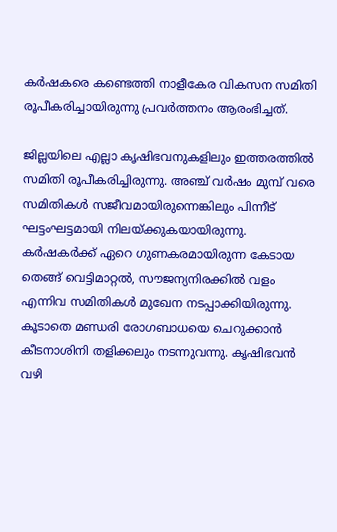കര്‍ഷകരെ കണ്ടെത്തി നാളീകേര വികസന സമിതി രൂപീകരിച്ചായിരുന്നു പ്രവര്‍ത്തനം ആരംഭിച്ചത്.

ജില്ലയിലെ എല്ലാ കൃഷിഭവനുകളിലും ഇത്തരത്തില്‍ സമിതി രൂപീകരിച്ചിരുന്നു. അഞ്ച് വര്‍ഷം മുമ്പ് വരെ സമിതികള്‍ സജീവമായിരുന്നെങ്കിലും പിന്നീട് ഘട്ടംഘട്ടമായി നിലയ്‌ക്കുകയായിരുന്നു. കര്‍ഷകര്‍ക്ക് ഏറെ ഗുണകരമായിരുന്ന കേടായ തെങ്ങ് വെട്ടിമാറ്റല്‍, സൗജന്യനിരക്കില്‍ വളം എന്നിവ സമിതികള്‍ മുഖേന നടപ്പാക്കിയിരുന്നു. കൂടാതെ മണ്ഡരി രോഗബാധയെ ചെറുക്കാന്‍ കീടനാശിനി തളിക്കലും നടന്നുവന്നു. കൃഷിഭവന്‍ വഴി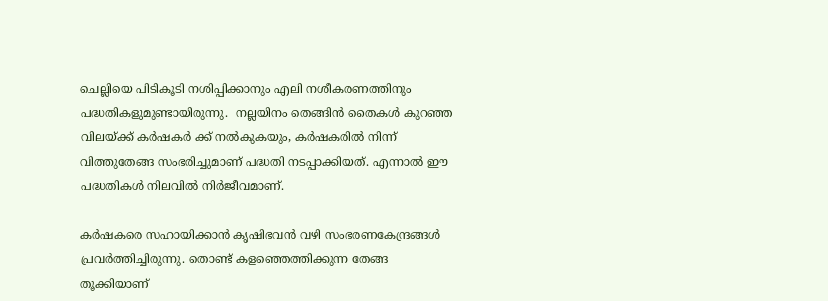ചെല്ലിയെ പിടികൂടി നശിപ്പിക്കാനും എലി നശീകരണത്തിനും പദ്ധതികളുമുണ്ടായിരുന്നു.  നല്ലയിനം തെങ്ങിന്‍ തൈകള്‍ കുറഞ്ഞ വിലയ്‌ക്ക് കര്‍ഷകര്‍ ക്ക് നല്‍കുകയും, കര്‍ഷകരില്‍ നിന്ന് വിത്തുതേങ്ങ സംഭരിച്ചുമാണ് പദ്ധതി നടപ്പാക്കിയത്. എന്നാല്‍ ഈ പദ്ധതികള്‍ നിലവില്‍ നിര്‍ജീവമാണ്.

കര്‍ഷകരെ സഹായിക്കാന്‍ കൃഷിഭവന്‍ വഴി സംഭരണകേന്ദ്രങ്ങള്‍ പ്രവര്‍ത്തിച്ചിരുന്നു. തൊണ്ട് കളഞ്ഞെത്തിക്കുന്ന തേങ്ങ തൂക്കിയാണ്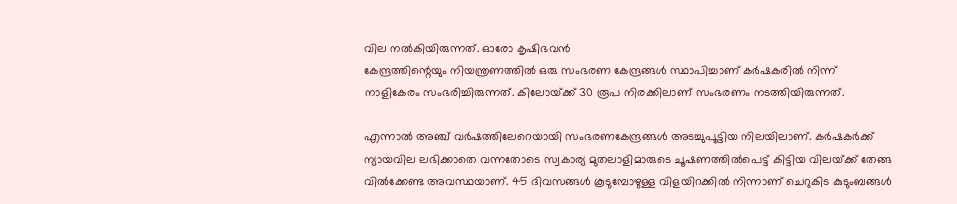വില നല്‍കിയിരുന്നത്. ഓരോ കൃഷിഭവന്‍
കേന്ദ്രത്തിന്റെയും നിയന്ത്രണത്തില്‍ ഒരു സംഭരണ കേന്ദ്രങ്ങള്‍ സ്ഥാപിച്ചാണ് കര്‍ഷകരില്‍ നിന്ന് നാളികേരം സംഭരിച്ചിരുന്നത്. കിലോയ്‌ക്ക് 30 രൂപ നിരക്കിലാണ് സംഭരണം നടത്തിയിരുന്നത്.

എന്നാല്‍ അഞ്ച് വര്‍ഷത്തിലേറെയായി സംഭരണകേന്ദ്രങ്ങള്‍ അടച്ചുപൂട്ടിയ നിലയിലാണ്. കര്‍ഷകര്‍ക്ക് ന്യായവില ലഭിക്കാതെ വന്നതോടെ സ്വകാര്യ മുതലാളിമാരുടെ ചൂഷണത്തില്‍പെട്ട് കിട്ടിയ വിലയ്‌ക്ക് തേങ്ങ വില്‍ക്കേണ്ട അവസ്ഥയാണ്. 45 ദിവസങ്ങള്‍ കൂടുമ്പോഴുള്ള വിളയിറക്കില്‍ നിന്നാണ് ചെറുകിട കുടുംബങ്ങള്‍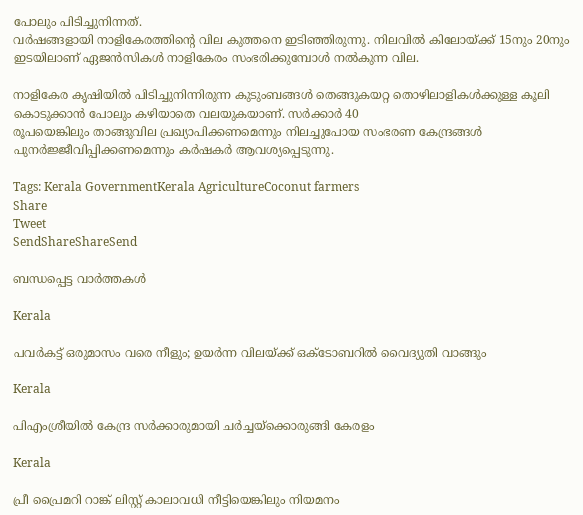പോലും പിടിച്ചുനിന്നത്.
വര്‍ഷങ്ങളായി നാളികേരത്തിന്റെ വില കുത്തനെ ഇടിഞ്ഞിരുന്നു. നിലവില്‍ കിലോയ്‌ക്ക് 15നും 20നും ഇടയിലാണ് ഏജന്‍സികള്‍ നാളികേരം സംഭരിക്കുമ്പോള്‍ നല്‍കുന്ന വില.

നാളികേര കൃഷിയില്‍ പിടിച്ചുനിന്നിരുന്ന കുടുംബങ്ങള്‍ തെങ്ങുകയറ്റ തൊഴിലാളികള്‍ക്കുള്ള കൂലി കൊടുക്കാന്‍ പോലും കഴിയാതെ വലയുകയാണ്. സര്‍ക്കാര്‍ 40
രൂപയെങ്കിലും താങ്ങുവില പ്രഖ്യാപിക്കണമെന്നും നിലച്ചുപോയ സംഭരണ കേന്ദ്രങ്ങള്‍ പുനര്‍ജ്ജീവിപ്പിക്കണമെന്നും കര്‍ഷകര്‍ ആവശ്യപ്പെടുന്നു.

Tags: Kerala GovernmentKerala AgricultureCoconut farmers
Share
Tweet
SendShareShareSend

ബന്ധപ്പെട്ട വാര്‍ത്തകള്‍

Kerala

പവര്‍കട്ട് ഒരുമാസം വരെ നീളും; ഉയര്‍ന്ന വിലയ്‌ക്ക് ഒക്‌ടോബറില്‍ വൈദ്യുതി വാങ്ങും

Kerala

പിഎംശ്രീയില്‍ കേന്ദ്ര സര്‍ക്കാരുമായി ചര്‍ച്ചയ്‌ക്കൊരുങ്ങി കേരളം

Kerala

പ്രീ പ്രൈമറി റാങ്ക് ലിസ്റ്റ് കാലാവധി നീട്ടിയെങ്കിലും നിയമനം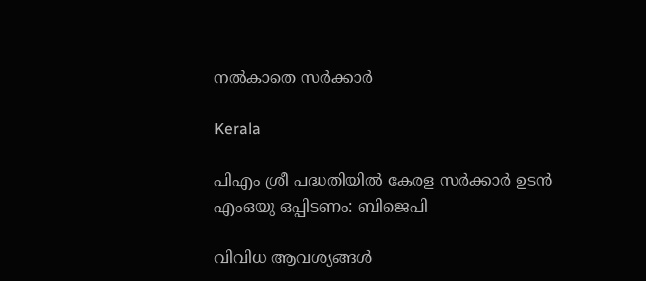നല്‍കാതെ സര്‍ക്കാര്‍

Kerala

പിഎം ശ്രീ പദ്ധതിയിൽ കേരള സർക്കാർ ഉടൻ എംഒയു ഒപ്പിടണം: ബിജെപി

വിവിധ ആവശ്യങ്ങള്‍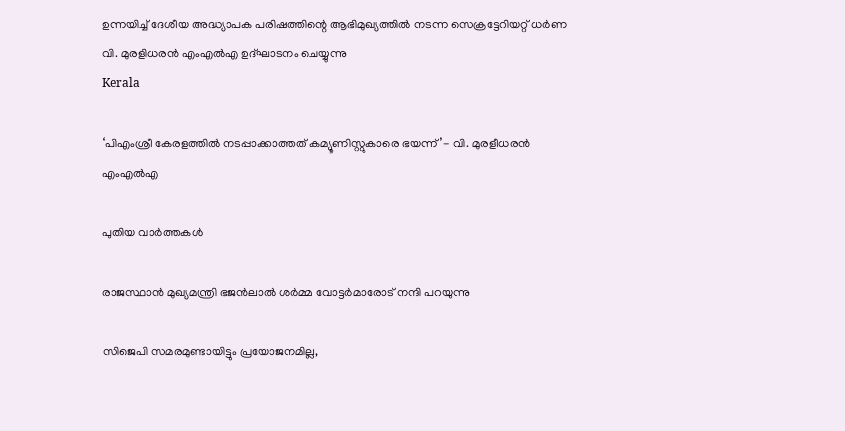ഉന്നയിച്ച് ദേശീയ അദ്ധ്യാപക പരിഷത്തിന്റെ ആഭിമുഖ്യത്തില്‍ നടന്ന സെക്രട്ടേറിയറ്റ് ധര്‍ണ
വി. മുരളിധരന്‍ എംഎല്‍എ ഉദ്ഘാടനം ചെയ്യുന്നു
Kerala

‘പിഎംശ്രീ കേരളത്തില്‍ നടപ്പാക്കാത്തത് കമ്യൂണിസ്റ്റുകാരെ ഭയന്ന്’- വി. മുരളീധരന്‍ എംഎല്‍എ

പുതിയ വാര്‍ത്തകള്‍

രാജസ്ഥാന്‍ മുഖ്യമന്ത്രി ഭജന്‍ലാല്‍ ശര്‍മ്മ വോട്ടര്‍മാരോട് നന്ദി പറയുന്നു

സിജെപി സമരമുണ്ടായിട്ടും പ്രയോജനമില്ല,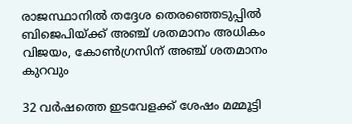രാജസ്ഥാനില്‍ തദ്ദേശ തെരഞ്ഞെടുപ്പില്‍ ബിജെപിയ്‌ക്ക് അഞ്ച് ശതമാനം അധികം വിജയം, കോണ്‍ഗ്രസിന് അഞ്ച് ശതമാനം കുറവും

32 വര്‍ഷത്തെ ഇടവേളക്ക് ശേഷം മമ്മൂട്ടി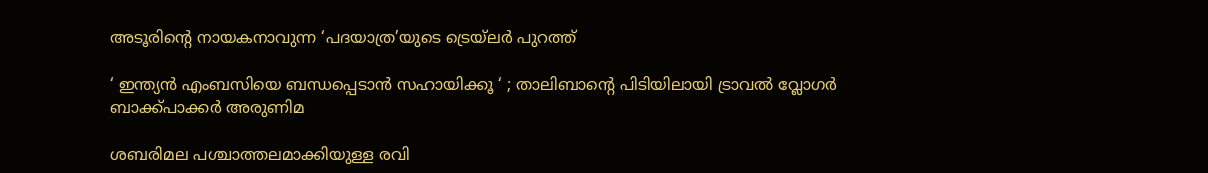അടൂരിന്റെ നായകനാവുന്ന ‘പദയാത്ര’യുടെ ട്രെയ്ലര്‍ പുറത്ത്

‘ ഇന്ത്യന്‍ എംബസിയെ ബന്ധപ്പെടാന്‍ സഹായിക്കൂ ‘ ; താലിബാന്റെ പിടിയിലായി ട്രാവല്‍ വ്ലോഗര്‍ ബാക്ക്പാക്കര്‍ അരുണിമ

ശബരിമല പശ്ചാത്തലമാക്കിയുള്ള രവി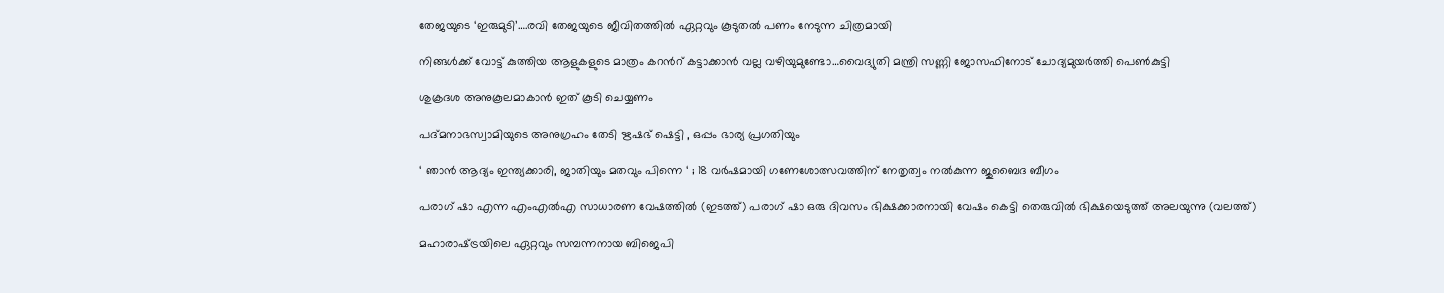തേജയുടെ ‘ഇരുമുടി’….രവി തേജയുടെ ജീവിതത്തില്‍ ഏറ്റവും കൂടുതല്‍ പണം നേടുന്ന ചിത്രമായി

നിങ്ങള്‍ക്ക് വോട്ട് കുത്തിയ ആളുകളുടെ മാത്രം കറന്‍റ് കട്ടാക്കാന്‍ വല്ല വഴിയുമുണ്ടോ…വൈദ്യുതി മന്ത്രി സണ്ണി ജോസഫിനോട് ചോദ്യമുയര്‍ത്തി പെണ്‍കുട്ടി

ശുക്രദശ അനുകൂലമാകാൻ ഇത് കൂടി ചെയ്യണം

പദ്മനാഭസ്വാമിയുടെ അനുഗ്രഹം തേടി ഋഷഭ് ഷെട്ടി , ഒപ്പം ഭാര്യ പ്രഗതിയും

‘ ഞാൻ ആദ്യം ഇന്ത്യക്കാരി, ജാതിയും മതവും പിന്നെ ‘ ; 18 വർഷമായി ഗണേശോത്സവത്തിന് നേതൃത്വം നൽകുന്ന ജുബൈദ ബീഗം

പരാഗ് ഷാ എന്ന എംഎല്‍എ സാധാരണ വേഷത്തില്‍ (ഇടത്ത്) പരാഗ് ഷാ ഒരു ദിവസം ഭിക്ഷക്കാരനായി വേഷം കെട്ടി തെരുവില്‍ ഭിക്ഷയെടുത്ത് അലയുന്നു (വലത്ത്)

മഹാരാഷ്‌ട്രയിലെ ഏറ്റവും സമ്പന്നനായ ബിജെപി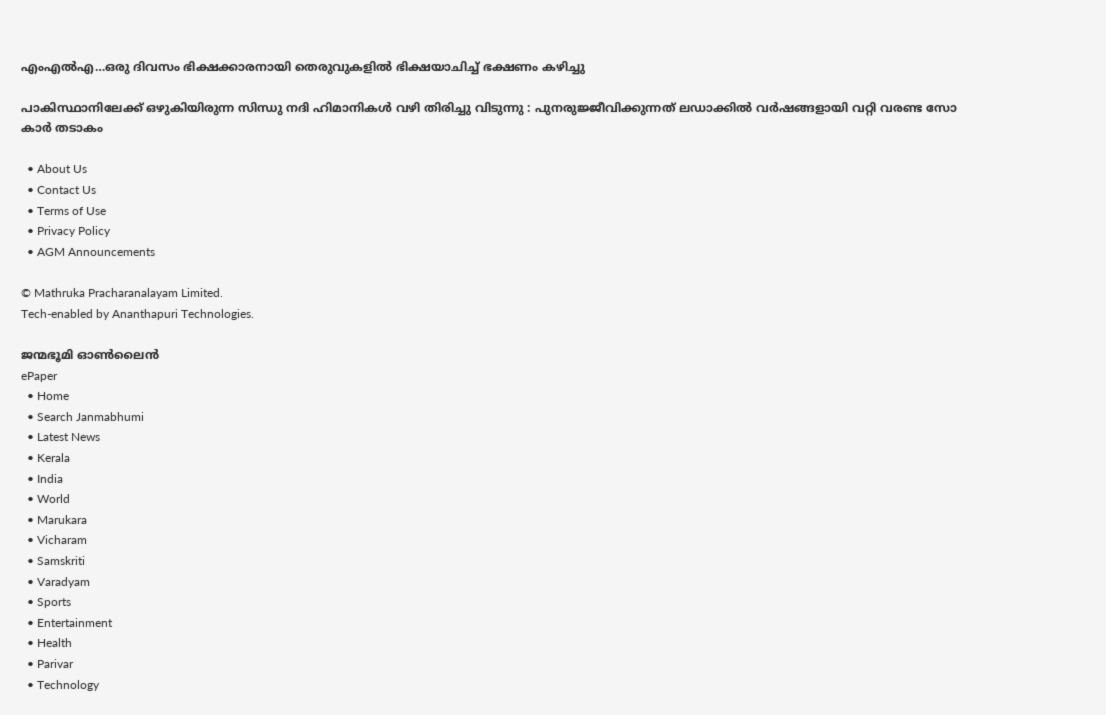എംഎൽഎ…ഒരു ദിവസം ഭിക്ഷക്കാരനായി തെരുവുകളില്‍ ഭിക്ഷയാചിച്ച് ഭക്ഷണം കഴിച്ചു

പാകിസ്ഥാനിലേക്ക് ഒഴുകിയിരുന്ന സിന്ധു നദി ഹിമാനികൾ വഴി തിരിച്ചു വിടുന്നു : പുനരുജ്ജീവിക്കുന്നത് ലഡാക്കിൽ വർഷങ്ങളായി വറ്റി വരണ്ട സോ കാർ തടാകം

  • About Us
  • Contact Us
  • Terms of Use
  • Privacy Policy
  • AGM Announcements

© Mathruka Pracharanalayam Limited.
Tech-enabled by Ananthapuri Technologies.

ജന്മഭൂമി ഓണ്‍ലൈന്‍
ePaper
  • Home
  • Search Janmabhumi
  • Latest News
  • Kerala
  • India
  • World
  • Marukara
  • Vicharam
  • Samskriti
  • Varadyam
  • Sports
  • Entertainment
  • Health
  • Parivar
  • Technology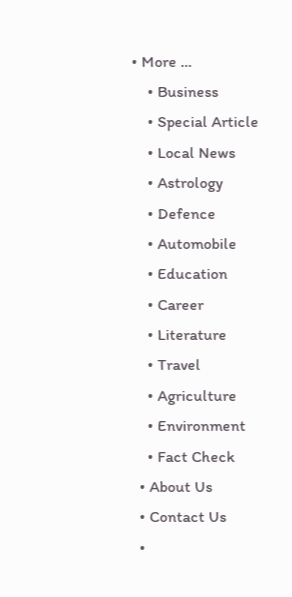• More …
    • Business
    • Special Article
    • Local News
    • Astrology
    • Defence
    • Automobile
    • Education
    • Career
    • Literature
    • Travel
    • Agriculture
    • Environment
    • Fact Check
  • About Us
  • Contact Us
  •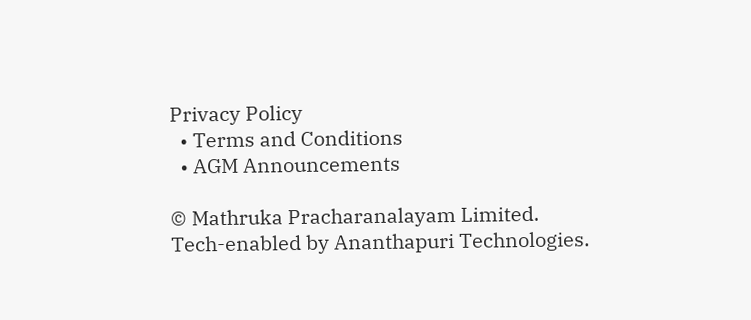Privacy Policy
  • Terms and Conditions
  • AGM Announcements

© Mathruka Pracharanalayam Limited.
Tech-enabled by Ananthapuri Technologies.